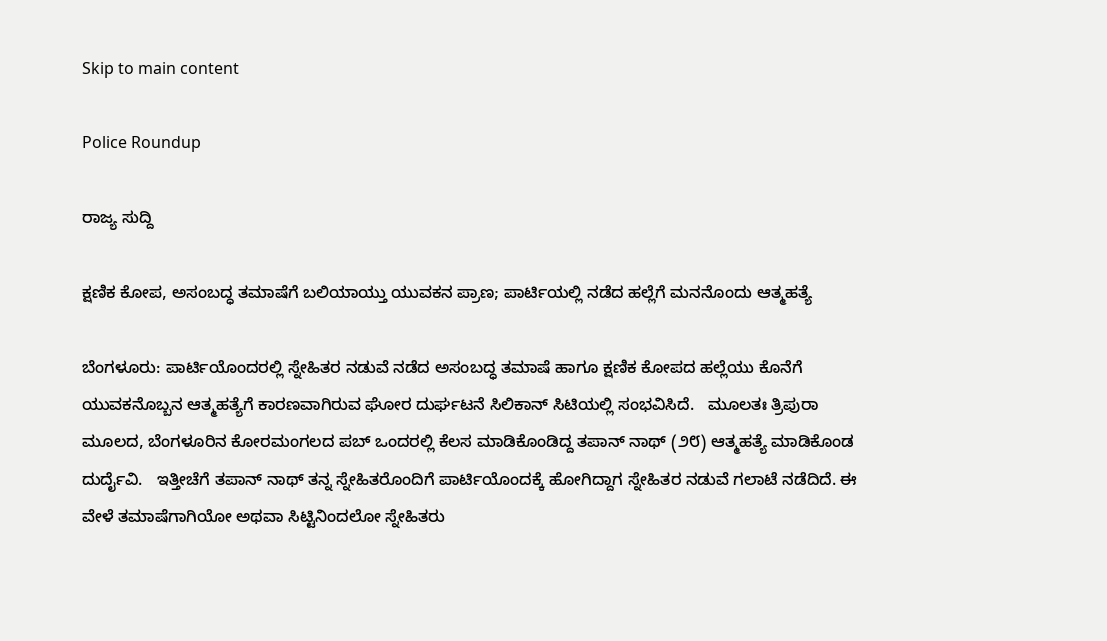Skip to main content

Police Roundup

ರಾಜ್ಯ ಸುದ್ದಿ

ಕ್ಷಣಿಕ ಕೋಪ, ಅಸಂಬದ್ಧ ತಮಾಷೆಗೆ ಬಲಿಯಾಯ್ತು ಯುವಕನ ಪ್ರಾಣ; ಪಾರ್ಟಿಯಲ್ಲಿ ನಡೆದ ಹಲ್ಲೆಗೆ ಮನನೊಂದು ಆತ್ಮಹತ್ಯೆ

ಬೆಂಗಳೂರು: ಪಾರ್ಟಿಯೊಂದರಲ್ಲಿ ಸ್ನೇಹಿತರ ನಡುವೆ ನಡೆದ ಅಸಂಬದ್ಧ ತಮಾಷೆ ಹಾಗೂ ಕ್ಷಣಿಕ ಕೋಪದ ಹಲ್ಲೆಯು ಕೊನೆಗೆ ಯುವಕನೊಬ್ಬನ ಆತ್ಮಹತ್ಯೆಗೆ ಕಾರಣವಾಗಿರುವ ಘೋರ ದುರ್ಘಟನೆ ಸಿಲಿಕಾನ್ ಸಿಟಿಯಲ್ಲಿ ಸಂಭವಿಸಿದೆ.   ಮೂಲತಃ ತ್ರಿಪುರಾ ಮೂಲದ, ಬೆಂಗಳೂರಿನ ಕೋರಮಂಗಲದ ಪಬ್ ಒಂದರಲ್ಲಿ ಕೆಲಸ ಮಾಡಿಕೊಂಡಿದ್ದ ತಪಾನ್ ನಾಥ್ (೨೮) ಆತ್ಮಹತ್ಯೆ ಮಾಡಿಕೊಂಡ ದುರ್ದೈವಿ.   ಇತ್ತೀಚೆಗೆ ತಪಾನ್ ನಾಥ್ ತನ್ನ ಸ್ನೇಹಿತರೊಂದಿಗೆ ಪಾರ್ಟಿಯೊಂದಕ್ಕೆ ಹೋಗಿದ್ದಾಗ ಸ್ನೇಹಿತರ ನಡುವೆ ಗಲಾಟೆ ನಡೆದಿದೆ. ಈ ವೇಳೆ ತಮಾಷೆಗಾಗಿಯೋ ಅಥವಾ ಸಿಟ್ಟಿನಿಂದಲೋ ಸ್ನೇಹಿತರು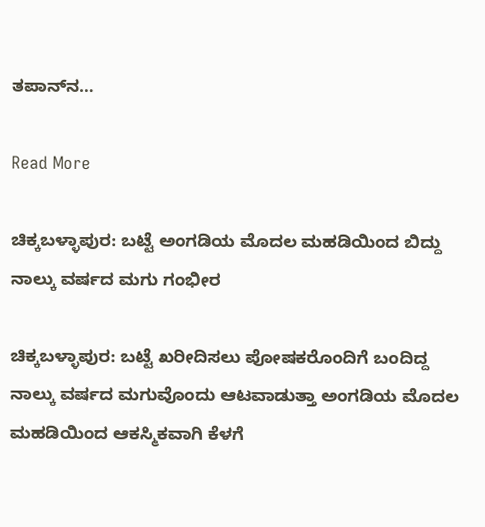ತಪಾನ್‌ನ…

Read More

ಚಿಕ್ಕಬಳ್ಳಾಪುರ: ಬಟ್ಟೆ ಅಂಗಡಿಯ ಮೊದಲ ಮಹಡಿಯಿಂದ ಬಿದ್ದು ನಾಲ್ಕು ವರ್ಷದ ಮಗು ಗಂಭೀರ

ಚಿಕ್ಕಬಳ್ಳಾಪುರ: ಬಟ್ಟೆ ಖರೀದಿಸಲು ಪೋಷಕರೊಂದಿಗೆ ಬಂದಿದ್ದ ನಾಲ್ಕು ವರ್ಷದ ಮಗುವೊಂದು ಆಟವಾಡುತ್ತಾ ಅಂಗಡಿಯ ಮೊದಲ ಮಹಡಿಯಿಂದ ಆಕಸ್ಮಿಕವಾಗಿ ಕೆಳಗೆ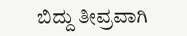ಬಿದ್ದು ತೀವ್ರವಾಗಿ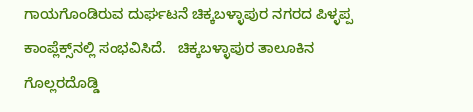ಗಾಯಗೊಂಡಿರುವ ದುರ್ಘಟನೆ ಚಿಕ್ಕಬಳ್ಳಾಪುರ ನಗರದ ಪಿಳ್ಳಪ್ಪ ಕಾಂಪ್ಲೆಕ್ಸ್‌ನಲ್ಲಿ ಸಂಭವಿಸಿದೆ.   ಚಿಕ್ಕಬಳ್ಳಾಪುರ ತಾಲೂಕಿನ ಗೊಲ್ಲರದೊಡ್ಡಿ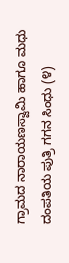ಗ್ರಾಮದ ನಾರಾಯಣಸ್ವಾಮಿ ಹಾಗೂ ಮಧು ದಂಪತಿಯ ಪುತ್ರಿ ಗಗನ ಸಿಂಧು (೪)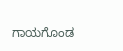ಗಾಯಗೊಂಡ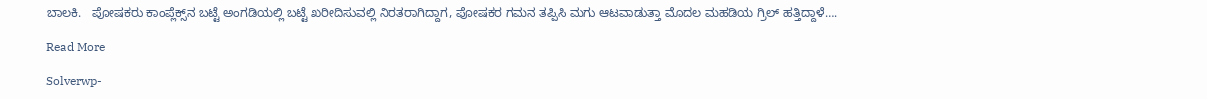ಬಾಲಕಿ.   ಪೋಷಕರು ಕಾಂಪ್ಲೆಕ್ಸ್‌ನ ಬಟ್ಟೆ ಅಂಗಡಿಯಲ್ಲಿ ಬಟ್ಟೆ ಖರೀದಿಸುವಲ್ಲಿ ನಿರತರಾಗಿದ್ದಾಗ, ಪೋಷಕರ ಗಮನ ತಪ್ಪಿಸಿ ಮಗು ಆಟವಾಡುತ್ತಾ ಮೊದಲ ಮಹಡಿಯ ಗ್ರಿಲ್ ಹತ್ತಿದ್ದಾಳೆ….

Read More

Solverwp-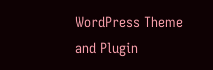WordPress Theme and Plugin